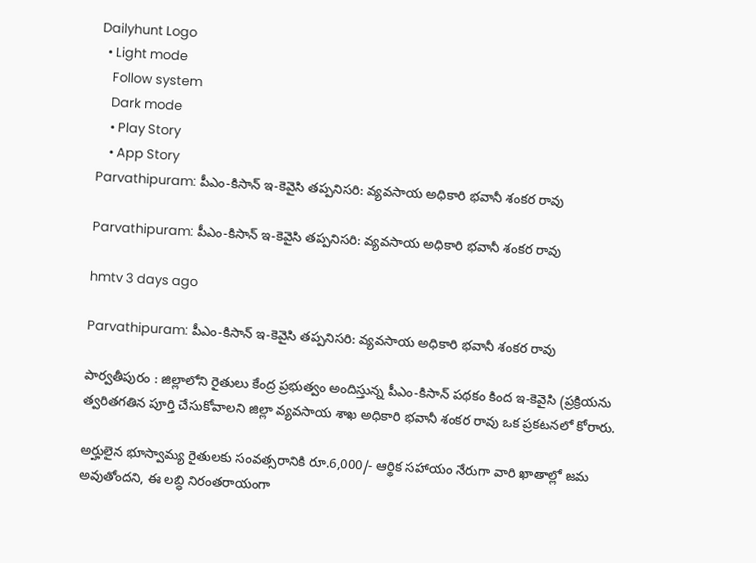Dailyhunt Logo
  • Light mode
    Follow system
    Dark mode
    • Play Story
    • App Story
Parvathipuram: పీఎం-కిసాన్ ఇ-కెవైసి తప్పనిసరి: వ్యవసాయ అధికారి భవానీ శంకర రావు

Parvathipuram: పీఎం-కిసాన్ ఇ-కెవైసి తప్పనిసరి: వ్యవసాయ అధికారి భవానీ శంకర రావు

hmtv 3 days ago

Parvathipuram: పీఎం-కిసాన్ ఇ-కెవైసి తప్పనిసరి: వ్యవసాయ అధికారి భవానీ శంకర రావు

పార్వతీపురం : జిల్లాలోని రైతులు కేంద్ర ప్రభుత్వం అందిస్తున్న పీఎం-కిసాన్ పథకం కింద ఇ-కెవైసి (ప్రక్రియను త్వరితగతిన పూర్తి చేసుకోవాలని జిల్లా వ్యవసాయ శాఖ అధికారి భవానీ శంకర రావు ఒక ప్రకటనలో కోరారు.

అర్హులైన భూస్వామ్య రైతులకు సంవత్సరానికి రూ.6,000/- ఆర్థిక సహాయం నేరుగా వారి ఖాతాల్లో జమ అవుతోందని, ఈ లబ్ధి నిరంతరాయంగా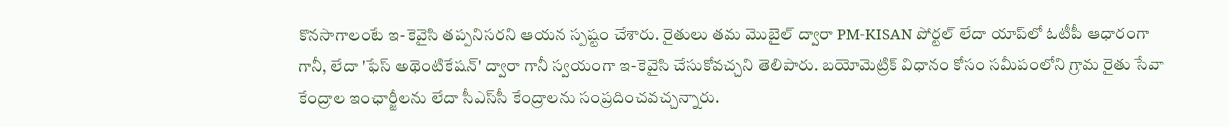కొనసాగాలంటే ఇ-కెవైసి తప్పనిసరని ఆయన స్పష్టం చేశారు. రైతులు తమ మొబైల్ ద్వారా PM-KISAN పోర్టల్ లేదా యాప్‌లో ఓటీపీ ఆధారంగా గానీ, లేదా 'ఫేస్ అథెంటికేషన్' ద్వారా గానీ స్వయంగా ఇ-కెవైసి చేసుకోవచ్చని తెలిపారు. బయోమెట్రిక్ విధానం కోసం సమీపంలోని గ్రామ రైతు సేవా కేంద్రాల ఇంఛార్జీలను లేదా సీఎస్‌సీ కేంద్రాలను సంప్రదించవచ్చన్నారు.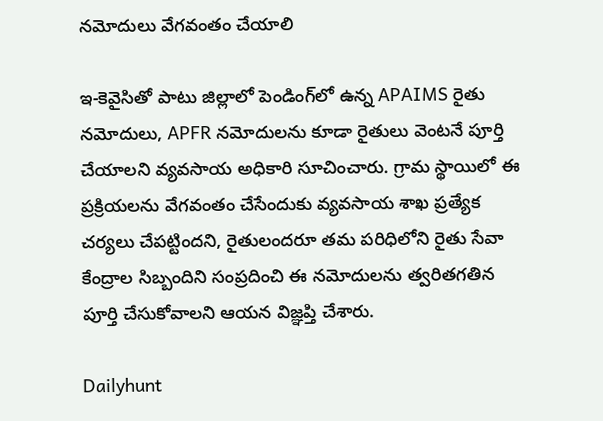నమోదులు వేగవంతం చేయాలి

ఇ-కెవైసితో పాటు జిల్లాలో పెండింగ్‌లో ఉన్న APAIMS రైతు నమోదులు, APFR నమోదులను కూడా రైతులు వెంటనే పూర్తి చేయాలని వ్యవసాయ అధికారి సూచించారు. గ్రామ స్థాయిలో ఈ ప్రక్రియలను వేగవంతం చేసేందుకు వ్యవసాయ శాఖ ప్రత్యేక చర్యలు చేపట్టిందని, రైతులందరూ తమ పరిధిలోని రైతు సేవా కేంద్రాల సిబ్బందిని సంప్రదించి ఈ నమోదులను త్వరితగతిన పూర్తి చేసుకోవాలని ఆయన విజ్ఞప్తి చేశారు.

Dailyhunt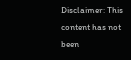Disclaimer: This content has not been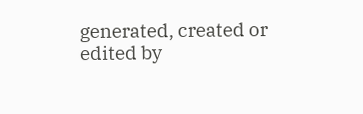generated, created or edited by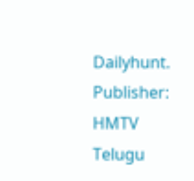Dailyhunt. Publisher: HMTV Telugu